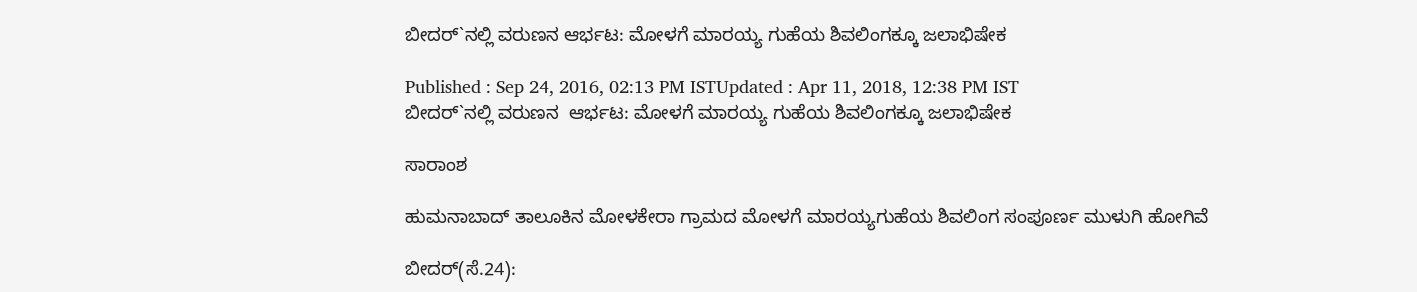ಬೀದರ್`ನಲ್ಲಿ ವರುಣನ ಆರ್ಭಟ: ಮೋಳಗೆ ಮಾರಯ್ಯ ಗುಹೆಯ ಶಿವಲಿಂಗಕ್ಕೂ ಜಲಾಭಿಷೇಕ

Published : Sep 24, 2016, 02:13 PM ISTUpdated : Apr 11, 2018, 12:38 PM IST
ಬೀದರ್`ನಲ್ಲಿ ವರುಣನ  ಆರ್ಭಟ: ಮೋಳಗೆ ಮಾರಯ್ಯ ಗುಹೆಯ ಶಿವಲಿಂಗಕ್ಕೂ ಜಲಾಭಿಷೇಕ

ಸಾರಾಂಶ

ಹುಮನಾಬಾದ್ ತಾಲೂಕಿನ ಮೋಳಕೇರಾ ಗ್ರಾಮದ ಮೋಳಗೆ ಮಾರಯ್ಯಗುಹೆಯ ಶಿವಲಿಂಗ ಸಂಪೂರ್ಣ ಮುಳುಗಿ ಹೋಗಿವೆ

ಬೀದರ್(ಸೆ.24):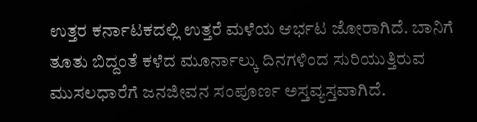ಉತ್ತರ ಕರ್ನಾಟಕದಲ್ಲಿ ಉತ್ತರೆ ಮಳೆಯ ಆರ್ಭಟ ಜೋರಾಗಿದೆ. ಬಾನಿಗೆ ತೂತು ಬಿದ್ದಂತೆ ಕಳೆದ ಮೂರ್ನಾಲ್ಕು ದಿನಗಳಿಂದ ಸುರಿಯುತ್ತಿರುವ ಮುಸಲಧಾರೆಗೆ ಜನಜೀವನ ಸಂಪೂರ್ಣ ಅಸ್ತವ್ಯಸ್ತವಾಗಿದೆ.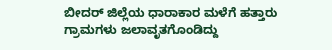ಬೀದರ್ ಜಿಲ್ಲೆಯ ಧಾರಾಕಾರ ಮಳೆಗೆ ಹತ್ತಾರು ಗ್ರಾಮಗಳು ಜಲಾವೃತಗೊಂಡಿದ್ದು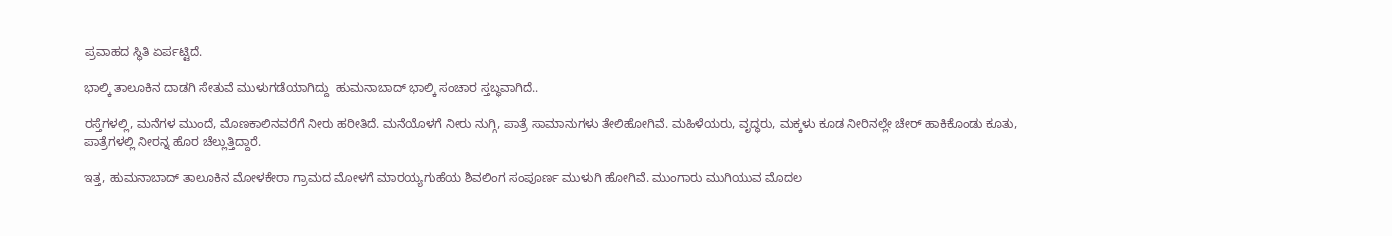ಪ್ರವಾಹದ ಸ್ಥಿತಿ ಏರ್ಪಟ್ಟಿದೆ.

ಭಾಲ್ಕಿ ತಾಲೂಕಿನ ದಾಡಗಿ ಸೇತುವೆ ಮುಳುಗಡೆಯಾಗಿದ್ದು  ಹುಮನಾಬಾದ್ ಭಾಲ್ಕಿ ಸಂಚಾರ ಸ್ತಬ್ಧವಾಗಿದೆ..

ರಸ್ತೆಗಳಲ್ಲಿ, ಮನೆಗಳ ಮುಂದೆ, ಮೊಣಕಾಲಿನವರೆಗೆ ನೀರು ಹರೀತಿದೆ. ಮನೆಯೊಳಗೆ ನೀರು ನುಗ್ಗಿ, ಪಾತ್ರೆ ಸಾಮಾನುಗಳು ತೇಲಿಹೋಗಿವೆ. ಮಹಿಳೆಯರು, ವೃದ್ಧರು, ಮಕ್ಕಳು ಕೂಡ ನೀರಿನಲ್ಲೇ ಚೇರ್ ಹಾಕಿಕೊಂಡು ಕೂತು, ಪಾತ್ರೆಗಳಲ್ಲಿ ನೀರನ್ನ ಹೊರ ಚೆಲ್ಲುತ್ತಿದ್ದಾರೆ.

ಇತ್ತ, ಹುಮನಾಬಾದ್ ತಾಲೂಕಿನ ಮೋಳಕೇರಾ ಗ್ರಾಮದ ಮೋಳಗೆ ಮಾರಯ್ಯಗುಹೆಯ ಶಿವಲಿಂಗ ಸಂಪೂರ್ಣ ಮುಳುಗಿ ಹೋಗಿವೆ. ಮುಂಗಾರು ಮುಗಿಯುವ ಮೊದಲ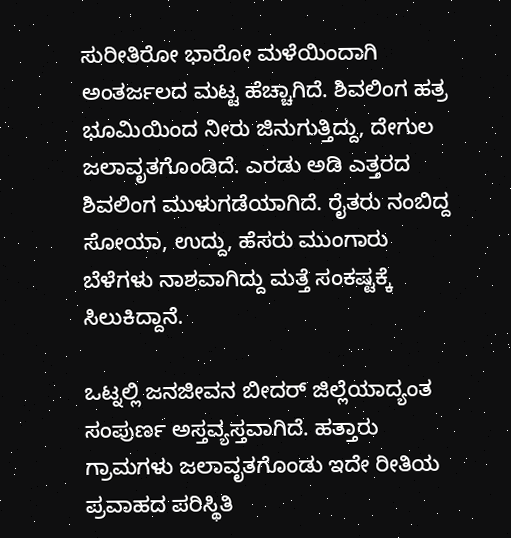ಸುರೀತಿರೋ ಭಾರೋ ಮಳೆಯಿಂದಾಗಿ ಅಂತರ್ಜಲದ ಮಟ್ಟ ಹೆಚ್ಚಾಗಿದೆ. ಶಿವಲಿಂಗ ಹತ್ರ ಭೂಮಿಯಿಂದ ನೀರು ಜಿನುಗುತ್ತಿದ್ದು, ದೇಗುಲ ಜಲಾವೃತಗೊಂಡಿದೆ. ಎರಡು ಅಡಿ ಎತ್ತರದ ಶಿವಲಿಂಗ ಮುಳುಗಡೆಯಾಗಿದೆ. ರೈತರು ನಂಬಿದ್ದ  ಸೋಯಾ, ಉದ್ದು, ಹೆಸರು ಮುಂಗಾರು ಬೆಳೆಗಳು ನಾಶವಾಗಿದ್ದು ಮತ್ತೆ ಸಂಕಷ್ಟಕ್ಕೆ ಸಿಲುಕಿದ್ದಾನೆ.

ಒಟ್ನಲ್ಲಿ ಜನಜೀವನ ಬೀದರ್ ಜಿಲ್ಲೆಯಾದ್ಯಂತ ಸಂಪುರ್ಣ ಅಸ್ತವ್ಯಸ್ತವಾಗಿದೆ. ಹತ್ತಾರು ಗ್ರಾಮಗಳು ಜಲಾವೃತಗೊಂಡು ಇದೇ ರೀತಿಯ ಪ್ರವಾಹದ ಪರಿಸ್ಥಿತಿ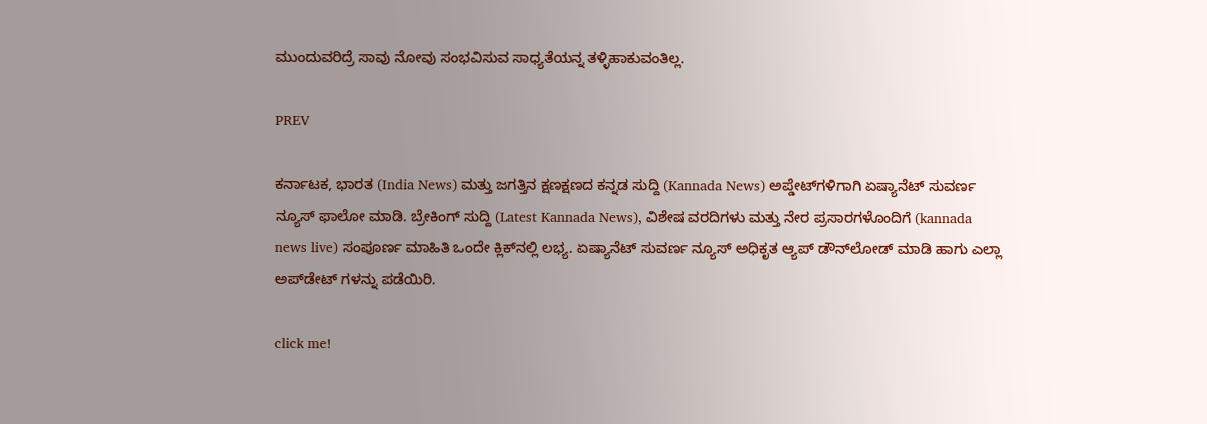ಮುಂದುವರಿದ್ರೆ ಸಾವು ನೋವು ಸಂಭವಿಸುವ ಸಾಧ್ಯತೆಯನ್ನ ತಳ್ಳಿಹಾಕುವಂತಿಲ್ಲ.

PREV

ಕರ್ನಾಟಕ, ಭಾರತ (India News) ಮತ್ತು ಜಗತ್ತಿನ ಕ್ಷಣಕ್ಷಣದ ಕನ್ನಡ ಸುದ್ದಿ (Kannada News) ಅಪ್ಡೇಟ್‌ಗಳಿಗಾಗಿ ಏಷ್ಯಾನೆಟ್ ಸುವರ್ಣ ನ್ಯೂಸ್‌ ಫಾಲೋ ಮಾಡಿ. ಬ್ರೇಕಿಂಗ್ ಸುದ್ದಿ (Latest Kannada News), ವಿಶೇಷ ವರದಿಗಳು ಮತ್ತು ನೇರ ಪ್ರಸಾರಗಳೊಂದಿಗೆ (kannada news live) ಸಂಪೂರ್ಣ ಮಾಹಿತಿ ಒಂದೇ ಕ್ಲಿಕ್‌ನಲ್ಲಿ ಲಭ್ಯ. ಏಷ್ಯಾನೆಟ್ ಸುವರ್ಣ ನ್ಯೂಸ್ ಅಧಿಕೃತ ಆ್ಯಪ್ ಡೌನ್‌ಲೋಡ್ ಮಾಡಿ ಹಾಗು ಎಲ್ಲಾ ಅಪ್‌ಡೇಟ್ ಗಳನ್ನು ಪಡೆಯಿರಿ.

click me!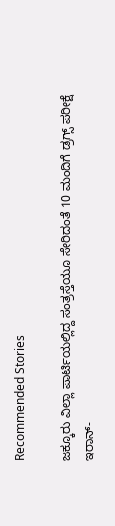Recommended Stories

ಜಕ್ಕೂರು ವಿಲ್ಲಾ ಪಾರ್ಟಿಯಲ್ಲಿದ್ದ ಸಂತ್ರಸ್ತೆಯೂ ಸೇರಿದಂತೆ 10 ಮಂದಿಗೆ ಡ್ರಗ್ಸ್ ಪರೀಕ್ಷೆ
ಇರಾನ್-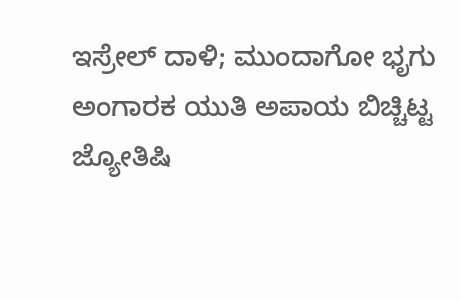ಇಸ್ರೇಲ್‌ ದಾಳಿ; ಮುಂದಾಗೋ ಭೃಗು ಅಂಗಾರಕ ಯುತಿ ಅಪಾಯ ಬಿಚ್ಚಿಟ್ಟ ಜ್ಯೋತಿಷಿ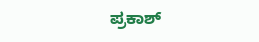ಪ್ರಕಾಶ್‌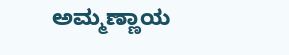ಅಮ್ಮಣ್ಣಾಯ